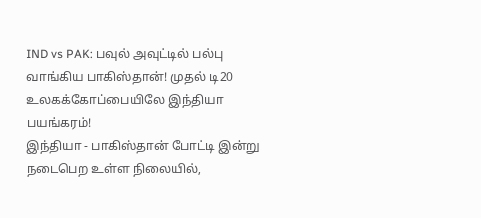IND vs PAK: பவுல் அவுட்டில் பல்பு வாங்கிய பாகிஸ்தான்! முதல் டி20 உலகக்கோப்பையிலே இந்தியா பயங்கரம்!
இந்தியா - பாகிஸ்தான் போட்டி இன்று நடைபெற உள்ள நிலையில்,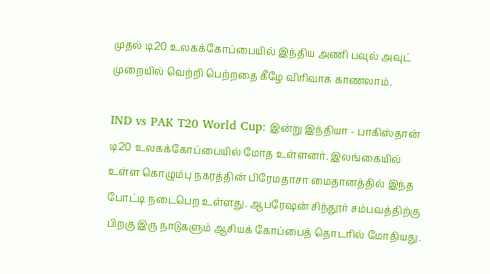முதல் டி20 உலகக்கோப்பையில் இந்திய அணி பவுல் அவுட் முறையில் வெற்றி பெற்றதை கீழே விரிவாக காணலாம்.

IND vs PAK T20 World Cup: இன்று இந்தியா - பாகிஸ்தான் டி20 உலகக்கோப்பையில் மோத உள்ளனர். இலங்கையில் உள்ள கொழும்பு நகரத்தின் பிரேமதாசா மைதானத்தில் இந்த போட்டி நடைபெற உள்ளது. ஆபரேஷன் சிந்தூர் சம்பவத்திற்கு பிறகு இரு நாடுகளும் ஆசியக் கோப்பைத் தொடரில் மோதியது.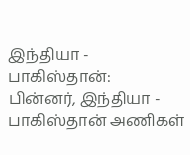இந்தியா - பாகிஸ்தான்:
பின்னர், இந்தியா - பாகிஸ்தான் அணிகள்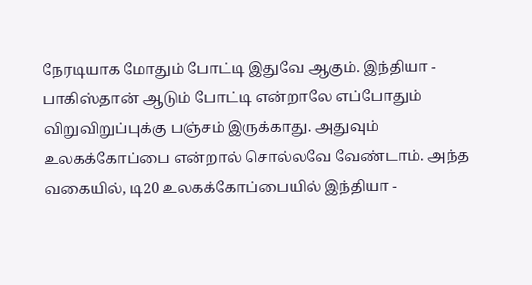நேரடியாக மோதும் போட்டி இதுவே ஆகும். இந்தியா - பாகிஸ்தான் ஆடும் போட்டி என்றாலே எப்போதும் விறுவிறுப்புக்கு பஞ்சம் இருக்காது. அதுவும் உலகக்கோப்பை என்றால் சொல்லவே வேண்டாம். அந்த வகையில், டி20 உலகக்கோப்பையில் இந்தியா -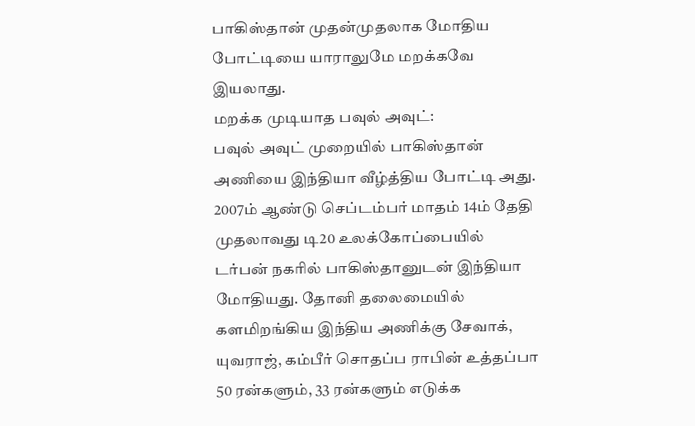பாகிஸ்தான் முதன்முதலாக மோதிய போட்டியை யாராலுமே மறக்கவே இயலாது.
மறக்க முடியாத பவுல் அவுட்:
பவுல் அவுட் முறையில் பாகிஸ்தான் அணியை இந்தியா வீழ்த்திய போட்டி அது. 2007ம் ஆண்டு செப்டம்பர் மாதம் 14ம் தேதி முதலாவது டி20 உலக்கோப்பையில் டர்பன் நகரில் பாகிஸ்தானுடன் இந்தியா மோதியது. தோனி தலைமையில் களமிறங்கிய இந்திய அணிக்கு சேவாக், யுவராஜ், கம்பீர் சொதப்ப ராபின் உத்தப்பா 50 ரன்களும், 33 ரன்களும் எடுக்க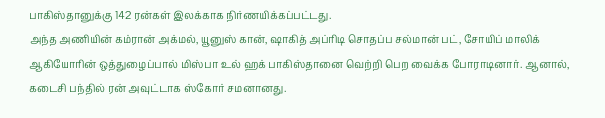பாகிஸ்தானுக்கு 142 ரன்கள் இலக்காக நிர்ணயிக்கப்பட்டது.
அந்த அணியின் கம்ரான் அக்மல், யூனுஸ் கான், ஷாகித் அப்ரிடி சொதப்ப சல்மான் பட், சோயிப் மாலிக் ஆகியோரின் ஒத்துழைப்பால் மிஸ்பா உல் ஹக் பாகிஸ்தானை வெற்றி பெற வைக்க போராடினார். ஆனால், கடைசி பந்தில் ரன் அவுட்டாக ஸ்கோர் சமனானது.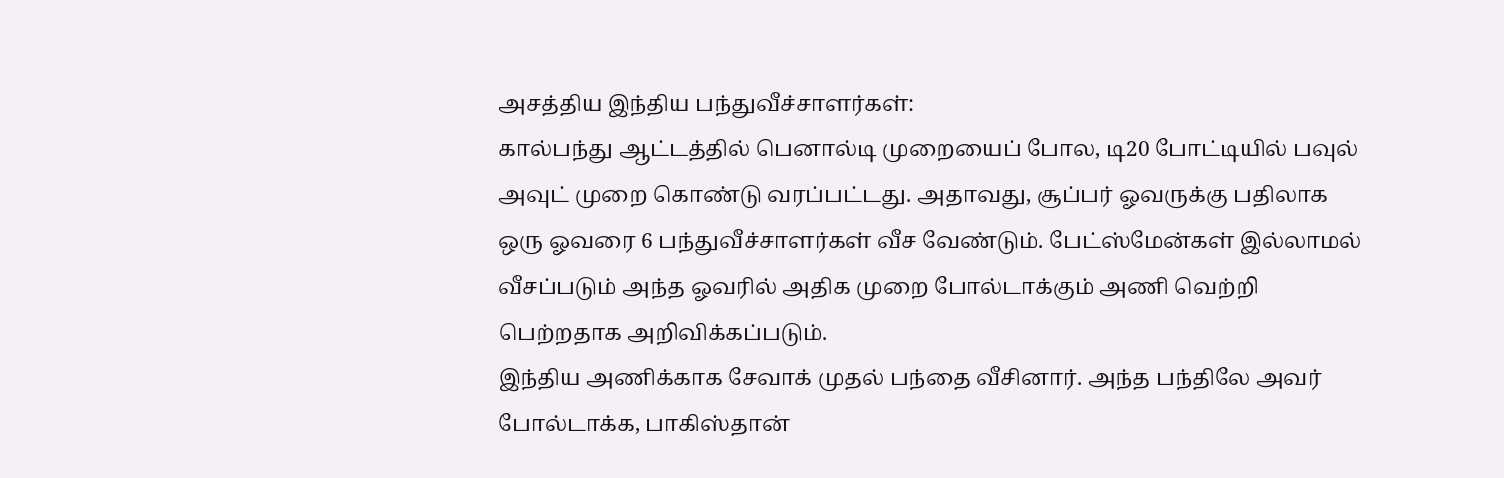அசத்திய இந்திய பந்துவீச்சாளர்கள்:
கால்பந்து ஆட்டத்தில் பெனால்டி முறையைப் போல, டி20 போட்டியில் பவுல் அவுட் முறை கொண்டு வரப்பட்டது. அதாவது, சூப்பர் ஓவருக்கு பதிலாக ஒரு ஓவரை 6 பந்துவீச்சாளர்கள் வீச வேண்டும். பேட்ஸ்மேன்கள் இல்லாமல் வீசப்படும் அந்த ஓவரில் அதிக முறை போல்டாக்கும் அணி வெற்றி பெற்றதாக அறிவிக்கப்படும்.
இந்திய அணிக்காக சேவாக் முதல் பந்தை வீசினார். அந்த பந்திலே அவர் போல்டாக்க, பாகிஸ்தான்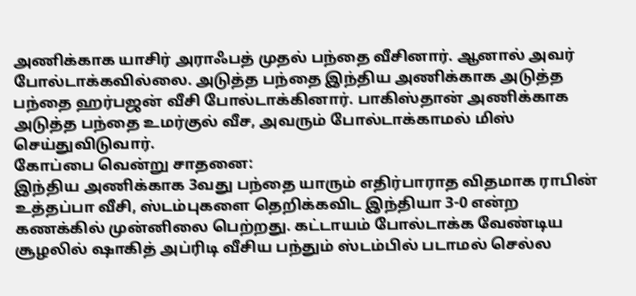அணிக்காக யாசிர் அராஃபத் முதல் பந்தை வீசினார். ஆனால் அவர் போல்டாக்கவில்லை. அடுத்த பந்தை இந்திய அணிக்காக அடுத்த பந்தை ஹர்பஜன் வீசி போல்டாக்கினார். பாகிஸ்தான் அணிக்காக அடுத்த பந்தை உமர்குல் வீச, அவரும் போல்டாக்காமல் மிஸ் செய்துவிடுவார்.
கோப்பை வென்று சாதனை:
இந்திய அணிக்காக 3வது பந்தை யாரும் எதிர்பாராத விதமாக ராபின் உத்தப்பா வீசி, ஸ்டம்புகளை தெறிக்கவிட இந்தியா 3-0 என்ற கணக்கில் முன்னிலை பெற்றது. கட்டாயம் போல்டாக்க வேண்டிய சூழலில் ஷாகித் அப்ரிடி வீசிய பந்தும் ஸ்டம்பில் படாமல் செல்ல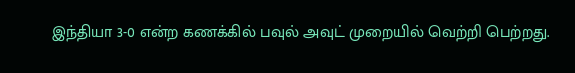இந்தியா 3-0 என்ற கணக்கில் பவுல் அவுட் முறையில் வெற்றி பெற்றது.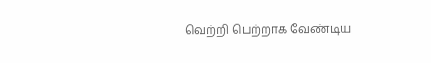வெற்றி பெற்றாக வேண்டிய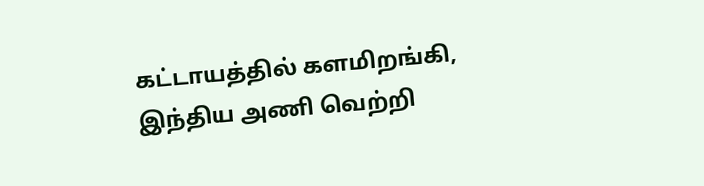கட்டாயத்தில் களமிறங்கி, இந்திய அணி வெற்றி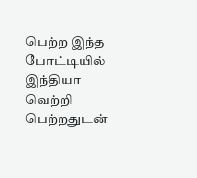பெற்ற இந்த போட்டியில் இந்தியா வெற்றி பெற்றதுடன்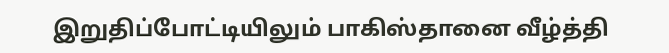இறுதிப்போட்டியிலும் பாகிஸ்தானை வீழ்த்தி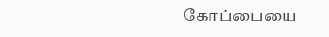கோப்பையை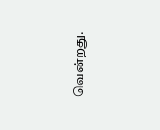வென்றது.